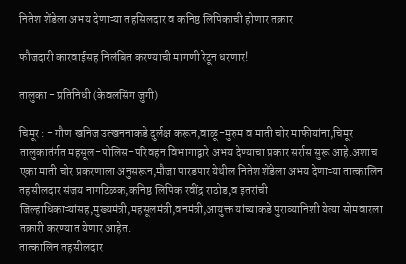नितेश शेंडेला अभय देणाऱ्या तहसिलदार व कनिष्ठ लिपिकाची होणार तक्रार

फौजदारी कारवाईसह निलंबित करण्याची मागणी रेटून धरणार!

तालुका - प्रतिनिधी (केवलसिंग जुगी)

चिमूर : - गौण खनिज उत्खननाकडे दुर्लक्ष करून,वाळू-मुरुम व माती चोर माफीयांना,चिमूर तालुकातंर्गत महसूल-पोलिस-परिवहन विभागाद्वारे अभय देण्याचा प्रकार सर्रास सुरू आहे.अशाच एका माती चोर प्रकरणाला अनुसरून,मौजा पारडपार येथील नितेश शेंडेला अभय देणाऱ्या तात्कालिन तहसीलदार संजय नागटिळक,कनिष्ठ लिपिक रवींद्र राठोड,व इतरांची जिल्हाधिकाऱ्यांसह,मुख्यमंत्री,महसूलमंत्री,वनमंत्री,आयुक्त यांच्याकडे पुराव्यानिशी येत्या सोमवारला तक्रारी करण्यात येणार आहेत.
तात्कालिन तहसीलदार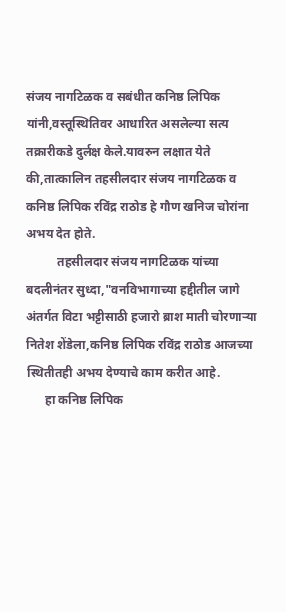संजय नागटिळक व सबंधीत कनिष्ठ लिपिक यांनी,वस्तूस्थितिवर आधारित असलेल्या सत्य तक्रारीकडे दुर्लक्ष केले.यावरुन लक्षात येते की,तात्कालिन तहसीलदार संजय नागटिळक व कनिष्ठ लिपिक रविंद्र राठोड हे गौण खनिज चोरांना अभय देत होते.
          तहसीलदार संजय नागटिळक यांच्या बदलीनंतर सुध्दा,"वनविभागाच्या हद्दीतील जागे अंतर्गत विटा भट्टीसाठी हजारो ब्राश माती चोरणाऱ्या नितेश शेंडेला,कनिष्ठ लिपिक रविंद्र राठोड आजच्या स्थितीतही अभय देण्याचे काम करीत आहे.
      हा कनिष्ठ लिपिक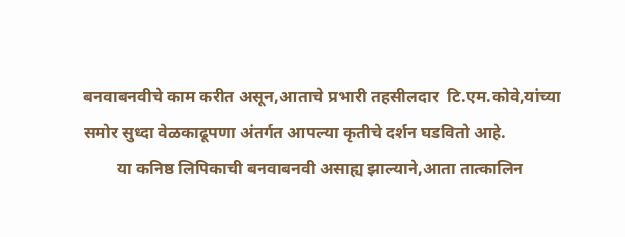बनवाबनवीचे काम करीत असून,आताचे प्रभारी तहसीलदार  टि.एम.कोवे,यांच्या समोर सुध्दा वेळकाढूपणा अंतर्गत आपल्या कृतीचे दर्शन घडवितो आहे.
        या कनिष्ठ लिपिकाची बनवाबनवी असाह्य झाल्याने,आता तात्कालिन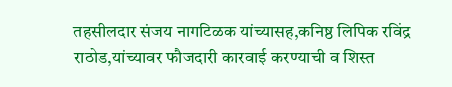तहसीलदार संजय नागटिळक यांच्यासह,कनिष्ठ लिपिक रविंद्र राठोड,यांच्यावर फौजदारी कारवाई करण्याची व शिस्त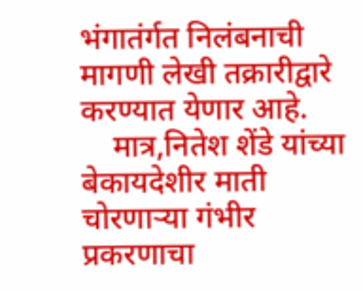भंगातंर्गत निलंबनाची मागणी लेखी तक्रारीद्वारे करण्यात येणार आहे.
    मात्र,नितेश शेंडे यांच्या बेकायदेशीर माती चोरणाऱ्या गंभीर प्रकरणाचा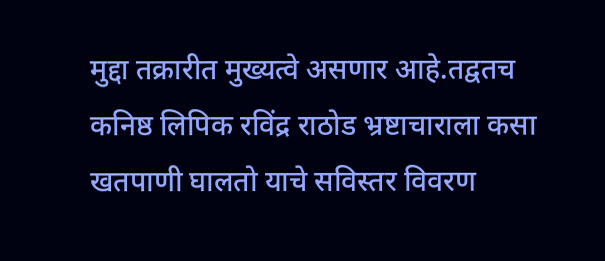मुद्दा तक्रारीत मुख्यत्वे असणार आहे.तद्वतच कनिष्ठ लिपिक रविंद्र राठोड भ्रष्टाचाराला कसा खतपाणी घालतो याचे सविस्तर विवरण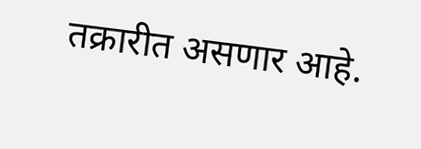तक्रारीत असणार आहे.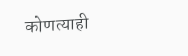कोणत्याही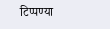टिप्पण्‍या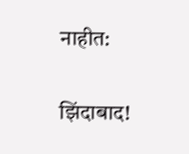नाहीत:

झिंदाबाद!